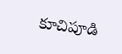కూచిపూడి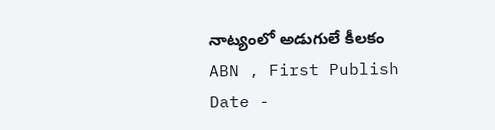నాట్యంలో అడుగులే కీలకం
ABN , First Publish Date -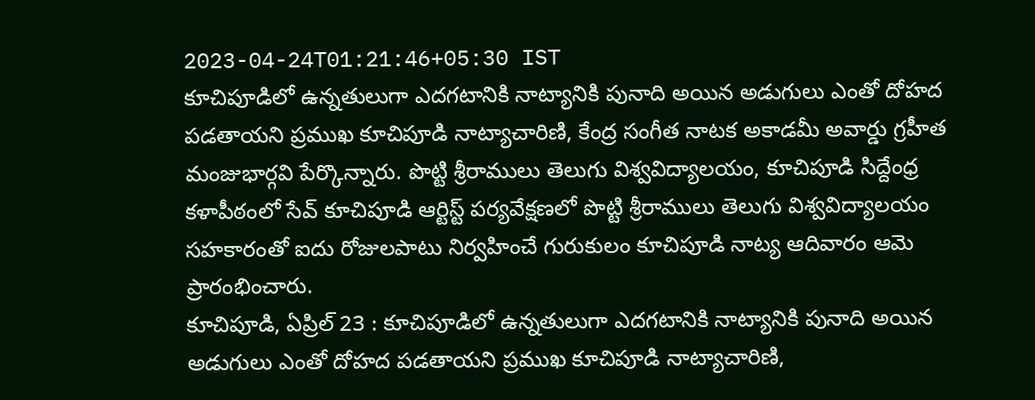2023-04-24T01:21:46+05:30 IST
కూచిపూడిలో ఉన్నతులుగా ఎదగటానికి నాట్యానికి పునాది అయిన అడుగులు ఎంతో దోహద పడతాయని ప్రముఖ కూచిపూడి నాట్యాచారిణి, కేంద్ర సంగీత నాటక అకాడమీ అవార్డు గ్రహీత మంజుభార్గవి పేర్కొన్నారు. పొట్టి శ్రీరాములు తెలుగు విశ్వవిద్యాలయం, కూచిపూడి సిద్దేంధ్ర కళాపీఠంలో సేవ్ కూచిపూడి ఆర్టిస్ట్ పర్యవేక్షణలో పొట్టి శ్రీరాములు తెలుగు విశ్వవిద్యాలయం సహకారంతో ఐదు రోజులపాటు నిర్వహించే గురుకులం కూచిపూడి నాట్య ఆదివారం ఆమె ప్రారంభించారు.
కూచిపూడి, ఏప్రిల్ 23 : కూచిపూడిలో ఉన్నతులుగా ఎదగటానికి నాట్యానికి పునాది అయిన అడుగులు ఎంతో దోహద పడతాయని ప్రముఖ కూచిపూడి నాట్యాచారిణి,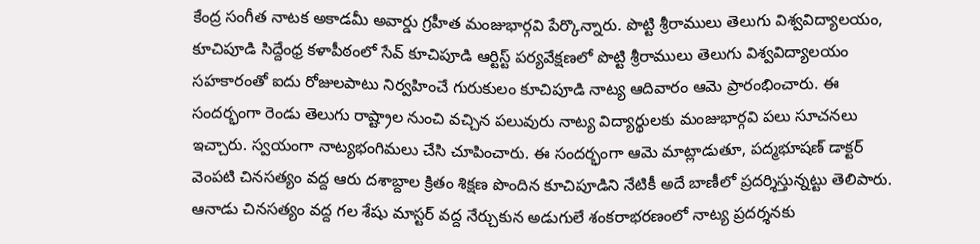కేంద్ర సంగీత నాటక అకాడమీ అవార్డు గ్రహీత మంజుభార్గవి పేర్కొన్నారు. పొట్టి శ్రీరాములు తెలుగు విశ్వవిద్యాలయం, కూచిపూడి సిద్దేంధ్ర కళాపీఠంలో సేవ్ కూచిపూడి ఆర్టిస్ట్ పర్యవేక్షణలో పొట్టి శ్రీరాములు తెలుగు విశ్వవిద్యాలయం సహకారంతో ఐదు రోజులపాటు నిర్వహించే గురుకులం కూచిపూడి నాట్య ఆదివారం ఆమె ప్రారంభించారు. ఈ సందర్భంగా రెండు తెలుగు రాష్ట్రాల నుంచి వచ్చిన పలువురు నాట్య విద్యార్థులకు మంజుభార్గవి పలు సూచనలు ఇచ్చారు. స్వయంగా నాట్యభంగిమలు చేసి చూపించారు. ఈ సందర్భంగా ఆమె మాట్లాడుతూ, పద్మభూషణ్ డాక్టర్ వెంపటి చినసత్యం వద్ద ఆరు దశాబ్దాల క్రితం శిక్షణ పొందిన కూచిపూడిని నేటికీ అదే బాణీలో ప్రదర్శిస్తున్నట్టు తెలిపారు. ఆనాడు చినసత్యం వద్ద గల శేషు మాస్టర్ వద్ద నేర్చుకున అడుగులే శంకరాభరణంలో నాట్య ప్రదర్శనకు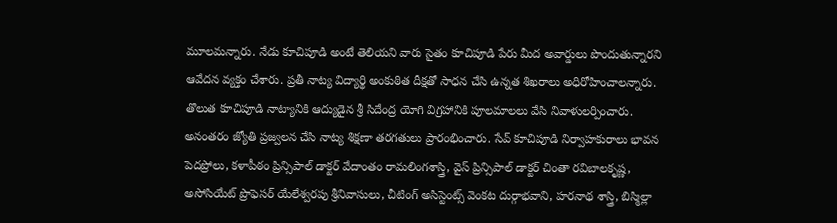మూలమన్నారు. నేడు కూచిపూడి అంటే తెలియని వారు సైతం కూచిపూడి పేరు మీద అవార్డులు పొందుతున్నారని ఆవేదన వ్యక్తం చేశారు. ప్రతీ నాట్య విద్యార్థి అంకుఠిత దీక్షతో సాధన చేసి ఉన్నత శిఖరాలు అధిరోహించాలన్నారు. తొలుత కూచిపూడి నాట్యానికి ఆద్యుడైన శ్రీ సిదేంద్ర యోగి విగ్రహానికి పూలమాలలు వేసి నివాళులర్పించారు. అనంతరం జ్యోతి ప్రజ్వలన చేసి నాట్య శిక్షణా తరగతులు ప్రారంభించారు. సేవ్ కూచిపూడి నిర్వాహకురాలు భావన పెదప్రోలు, కళాపీఠం ప్రిన్సిపాల్ డాక్టర్ వేదాంతం రామలింగశాస్త్రి, వైస్ ప్రిన్సిపాల్ డాక్టర్ చింతా రవిబాలకృష్ణ, అసోసియేట్ ప్రొఫెసర్ యేలేశ్వరపు శ్రీనివాసులు, చీటింగ్ అసిస్టెంట్స్ వెంకట దుర్గాభవాని, హరనాథ శాస్త్రి, బిస్మిల్లా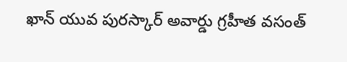ఖాన్ యువ పురస్కార్ అవార్డు గ్రహీత వసంత్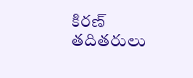కిరణ్ తదితరులు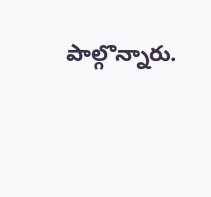పాల్గొన్నారు.